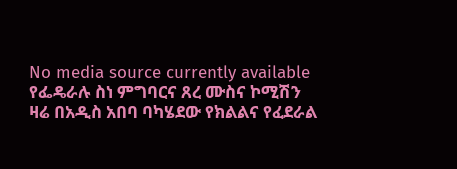No media source currently available
የፌዴራሉ ስነ ምግባርና ጸረ ሙስና ኮሚሽን ዛሬ በአዲስ አበባ ባካሄደው የክልልና የፈደራል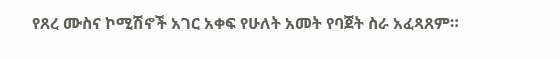የጸረ ሙስና ኮሚሽኖች አገር አቀፍ የሁለት አመት የባጀት ስራ አፈጻጸም።